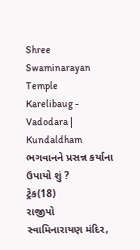Shree Swaminarayan Temple
Karelibaug - Vadodara | Kundaldham
ભગવાનને પ્રસન્ન કર્યાના ઉપાયો શું ?
ટ્રેક(18)
રાજીપો
સ્વામિનારાયણ મંદિર,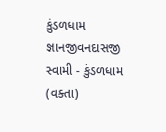કુંડળધામ
જ્ઞાનજીવનદાસજી સ્વામી - કુંડળધામ (વક્તા)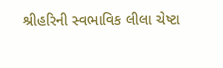શ્રીહરિની સ્વભાવિક લીલા ચેષ્ટા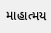માહાત્મય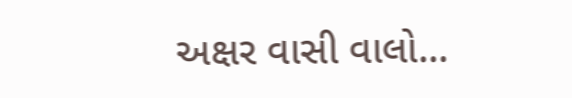અક્ષર વાસી વાલો...